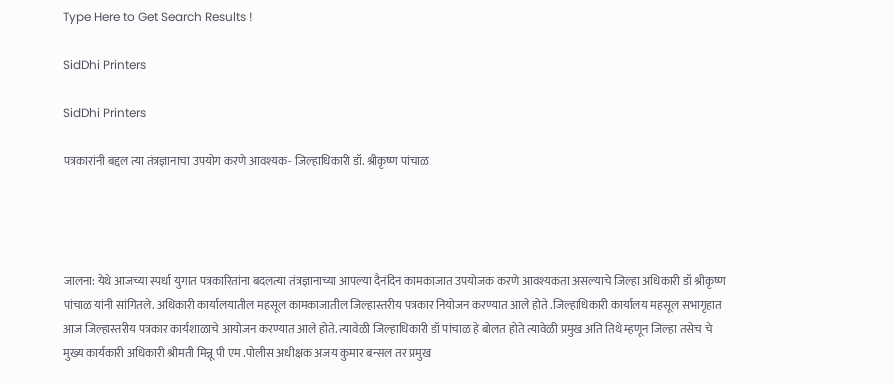Type Here to Get Search Results !

SidDhi Printers

SidDhi Printers

पत्रकारांनी बद्दल त्या तंत्रज्ञानाचा उपयोग करणे आवश्यक- जिल्हाधिकारी डॉ. श्रीकृष्ण पांचाळ




जालना: येथे आजच्या स्पर्धा युगात पत्रकारितांना बदलत्या तंत्रज्ञानाच्या आपल्या दैनंदिन कामकाजात उपयोजक करणे आवश्यकता असल्याचे जिल्हा अधिकारी डॉ श्रीकृष्ण पांचाळ यांनी सांगितले. अधिकारी कार्यालयातील महसूल कामकाजातील जिल्हास्तरीय पत्रकार नियोजन करण्यात आले होते .जिल्हाधिकारी कार्यालय महसूल सभागृहात आज जिल्हास्तरीय पत्रकार कार्यशाळाचे आयोजन करण्यात आले होते. त्यावेळी जिल्हाधिकारी डॉ पांचाळ हे बोलत होते त्यावेळी प्रमुख अति तिथे म्हणून जिल्हा तसेच चे मुख्य कार्यकारी अधिकारी श्रीमती मिन्नू पी एम .पोलीस अधीक्षक अजय कुमार बन्सल तर प्रमुख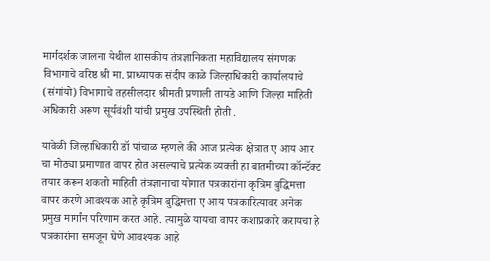मार्गदर्शक जालना येथील शासकीय तंत्रज्ञानिकता महाविद्यालय संगणक विभागाचे वरिष्ठ श्री मा. प्राध्यापक संदीप काळे जिल्हाधिकारी कार्यालयाचे (संगांयो) विभागाचे तहसीलदार श्रीमती प्रणाली तायडे आणि जिल्हा माहिती अधिकारी अरूण सूर्यवंशी यांची प्रमुख उपस्थिती होती .

यावेळी जिल्हाधिकारी डॉ पांचाळ म्हणले की आज प्रत्येक क्षेत्रात ए आय आर चा मोठ्या प्रमाणात वापर होत असल्याचे प्रत्येक व्यक्ती हा बातमीच्या कॉन्टॅक्ट तयार करून शकतो माहिती तंत्रज्ञानाचा योगात पत्रकारांना कृत्रिम बुद्धिमत्ता वापर करणे आवश्यक आहे कृत्रिम बुद्धिमत्ता ए आय पत्रकारित्यावर अनेक प्रमुख मार्गांन परिणाम करत आहे. त्यामुळे यायचा वापर कशाप्रकारे करायचा हे पत्रकारांना समजून घेणे आवश्यक आहे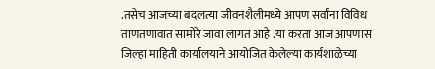.तसेच आजच्या बदलत्या जीवनशैलीमध्ये आपण सर्वांना विविध ताणतणावात सामोरे जावा लागत आहे .या करता आज आपणास जिल्हा माहिती कार्यालयाने आयोजित केलेल्या कार्यशाळेच्या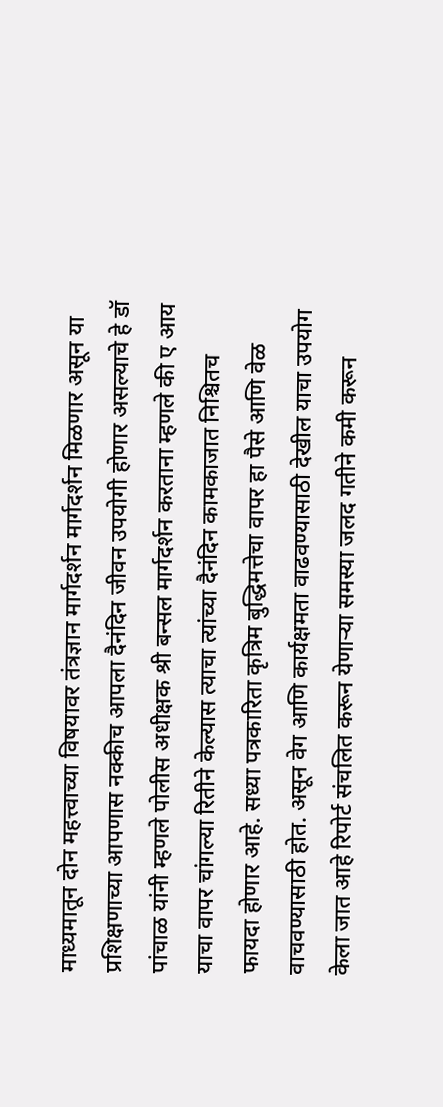माध्यमातून दोन महत्त्वाच्या विषयावर तंत्रज्ञान मार्गदर्शन मार्गदर्शन मिळणार असून या प्रशिक्षणाच्या आपणास नक्कीच आपला दैनंदिन जीवन उपयोगी होणार असल्याचे हे डॉ पांचाळ यांनी म्हणले पोलीस अधीक्षक श्री बन्सल मार्गदर्शन करताना म्हणले की ए आय याचा वापर चांगल्या रितीने केल्यास त्याचा त्यांच्या दैनंदिन कामकाजात निश्चितच फायदा होणार आहे. सध्या पत्रकारिता कृत्रिम बुद्धिमत्तेचा वापर हा पैसे आणि वेळ वाचवण्यासाठी होत. असून वेग आणि कार्यक्षमता वाढवण्यासाठी देखील याचा उपयोग केला जात आहे रिपोर्ट संचलित करून येणाऱ्या समस्या जलद गतीने कमी करून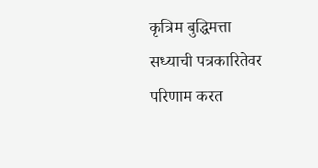कृत्रिम बुद्धिमत्ता सध्याची पत्रकारितेवर परिणाम करत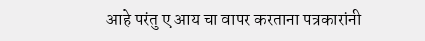आहे परंतु ए आय चा वापर करताना पत्रकारांनी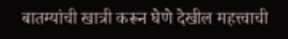बातम्यांची खात्री करून घेणे देखील महत्त्वाची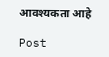आवश्यकता आहे

Post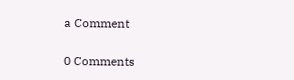a Comment

0 Comments